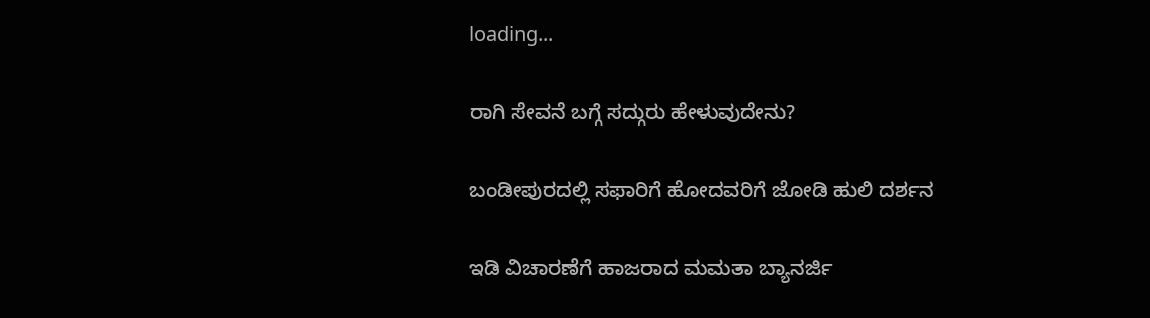loading...

ರಾಗಿ ಸೇವನೆ ಬಗ್ಗೆ ಸದ್ಗುರು ಹೇಳುವುದೇನು?

ಬಂಡೀಪುರದಲ್ಲಿ ಸಫಾರಿಗೆ ಹೋದವರಿಗೆ ಜೋಡಿ ಹುಲಿ ದರ್ಶನ

ಇಡಿ ವಿಚಾರಣೆಗೆ ಹಾಜರಾದ ಮಮತಾ ಬ್ಯಾನರ್ಜಿ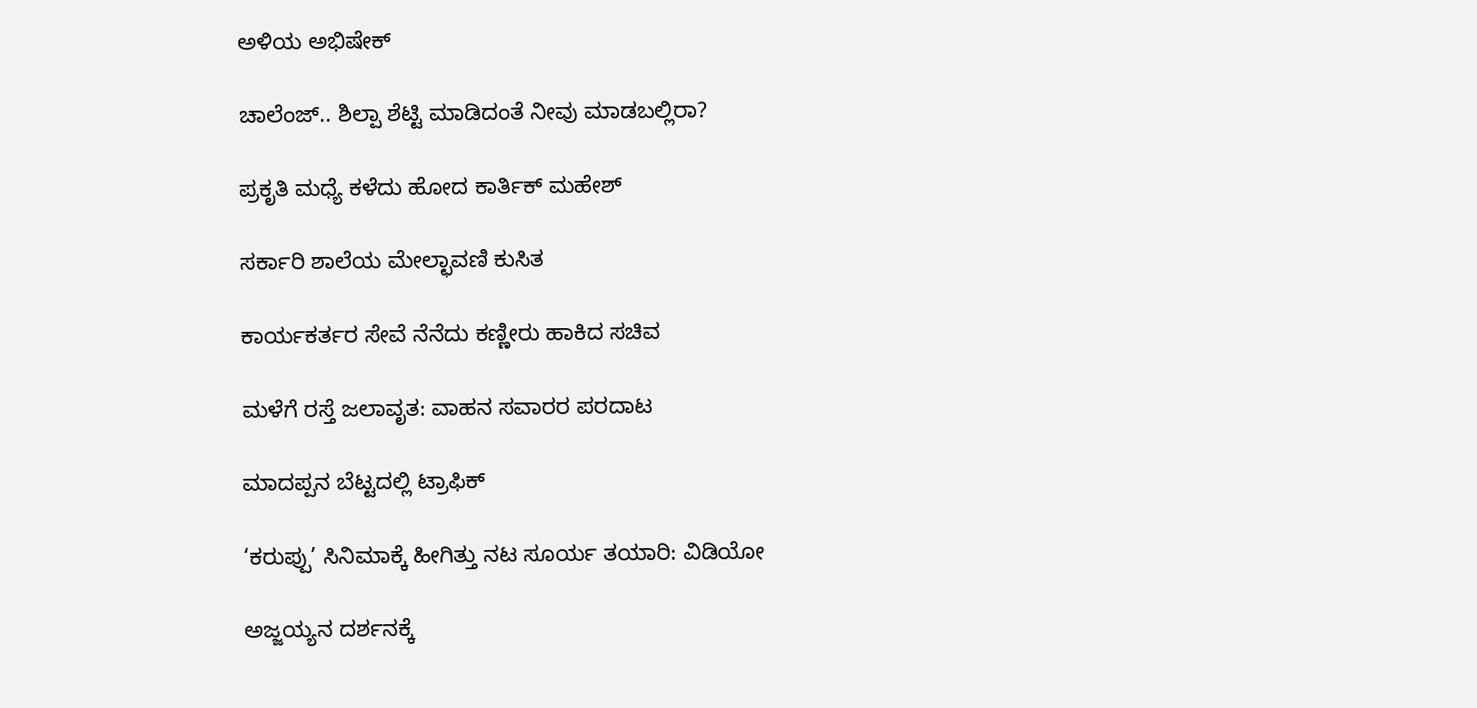ಅಳಿಯ ಅಭಿಷೇಕ್

ಚಾಲೆಂಜ್.. ಶಿಲ್ಪಾ ಶೆಟ್ಟಿ ಮಾಡಿದಂತೆ ನೀವು ಮಾಡಬಲ್ಲಿರಾ?

ಪ್ರಕೃತಿ ಮಧ್ಯೆ ಕಳೆದು ಹೋದ ಕಾರ್ತಿಕ್ ಮಹೇಶ್

ಸರ್ಕಾರಿ ಶಾಲೆಯ ಮೇಲ್ಛಾವಣಿ ಕುಸಿತ

ಕಾರ್ಯಕರ್ತರ ಸೇವೆ ನೆನೆದು ಕಣ್ಣೀರು ಹಾಕಿದ ಸಚಿವ

ಮಳೆಗೆ ರಸ್ತೆ ಜಲಾವೃತ: ವಾಹನ ಸವಾರರ ಪರದಾಟ

ಮಾದಪ್ಪನ ಬೆಟ್ಟದಲ್ಲಿ ಟ್ರಾಫಿಕ್

‘ಕರುಪ್ಪು’ ಸಿನಿಮಾಕ್ಕೆ ಹೀಗಿತ್ತು ನಟ ಸೂರ್ಯ ತಯಾರಿ: ವಿಡಿಯೋ

ಅಜ್ಜಯ್ಯನ ದರ್ಶನಕ್ಕೆ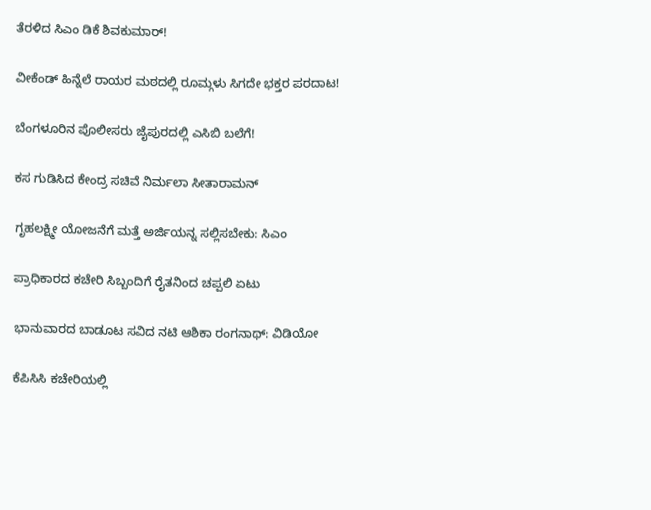ತೆರಳಿದ ಸಿಎಂ ಡಿಕೆ ಶಿವಕುಮಾರ್!

ವೀಕೆಂಡ್ ಹಿನ್ನೆಲೆ ರಾಯರ ಮಠದಲ್ಲಿ ರೂಮ್ಗಳು ಸಿಗದೇ ಭಕ್ತರ ಪರದಾಟ!

ಬೆಂಗಳೂರಿನ ಪೊಲೀಸರು ಜೈಪುರದಲ್ಲಿ ಎಸಿಬಿ ಬಲೆಗೆ!

ಕಸ ಗುಡಿಸಿದ ಕೇಂದ್ರ ಸಚಿವೆ ನಿರ್ಮಲಾ ಸೀತಾರಾಮನ್

ಗೃಹಲಕ್ಷ್ಮೀ ಯೋಜನೆಗೆ ಮತ್ತೆ ಅರ್ಜಿಯನ್ನ ಸಲ್ಲಿಸಬೇಕು: ಸಿಎಂ

ಪ್ರಾಧಿಕಾರದ ಕಚೇರಿ ಸಿಬ್ಬಂದಿಗೆ ರೈತನಿಂದ ಚಪ್ಪಲಿ ಏಟು

ಭಾನುವಾರದ ಬಾಡೂಟ ಸವಿದ ನಟಿ ಆಶಿಕಾ ರಂಗನಾಥ್: ವಿಡಿಯೋ

ಕೆಪಿಸಿಸಿ ಕಚೇರಿಯಲ್ಲಿ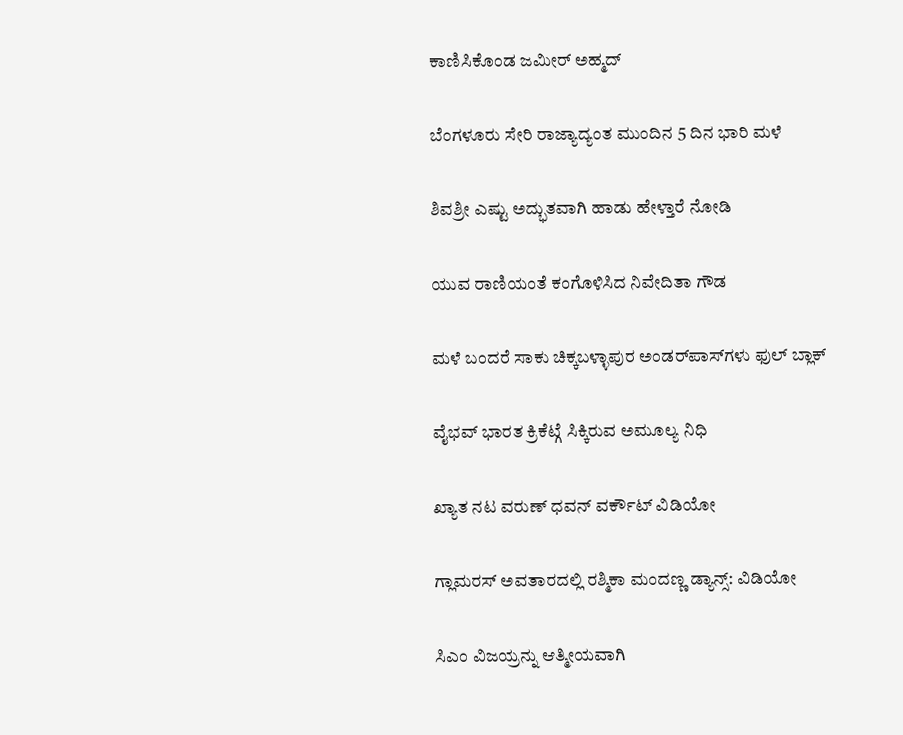ಕಾಣಿಸಿಕೊಂಡ ಜಮೀರ್ ಅಹ್ಮದ್

ಬೆಂಗಳೂರು ಸೇರಿ ರಾಜ್ಯಾದ್ಯಂತ ಮುಂದಿನ 5 ದಿನ ಭಾರಿ ಮಳೆ

ಶಿವಶ್ರೀ ಎಷ್ಟು ಅದ್ಭುತವಾಗಿ ಹಾಡು ಹೇಳ್ತಾರೆ ನೋಡಿ

ಯುವ ರಾಣಿಯಂತೆ ಕಂಗೊಳಿಸಿದ ನಿವೇದಿತಾ ಗೌಡ

ಮಳೆ ಬಂದರೆ ಸಾಕು ಚಿಕ್ಕಬಳ್ಳಾಪುರ ಅಂಡರ್‌ಪಾಸ್‌ಗಳು ಫುಲ್ ಬ್ಲಾಕ್

ವೈಭವ್ ಭಾರತ ಕ್ರಿಕೆಟ್ಗೆ ಸಿಕ್ಕಿರುವ ಅಮೂಲ್ಯ ನಿಧಿ

ಖ್ಯಾತ ನಟ ವರುಣ್ ಧವನ್ ವರ್ಕೌಟ್ ವಿಡಿಯೋ

ಗ್ಲಾಮರಸ್ ಅವತಾರದಲ್ಲಿ ರಶ್ಮಿಕಾ ಮಂದಣ್ಣ ಡ್ಯಾನ್ಸ್: ವಿಡಿಯೋ

ಸಿಎಂ ವಿಜಯ್ರನ್ನು ಆತ್ಮೀಯವಾಗಿ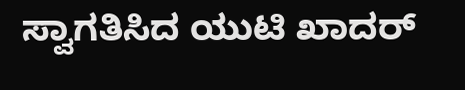ಸ್ವಾಗತಿಸಿದ ಯುಟಿ ಖಾದರ್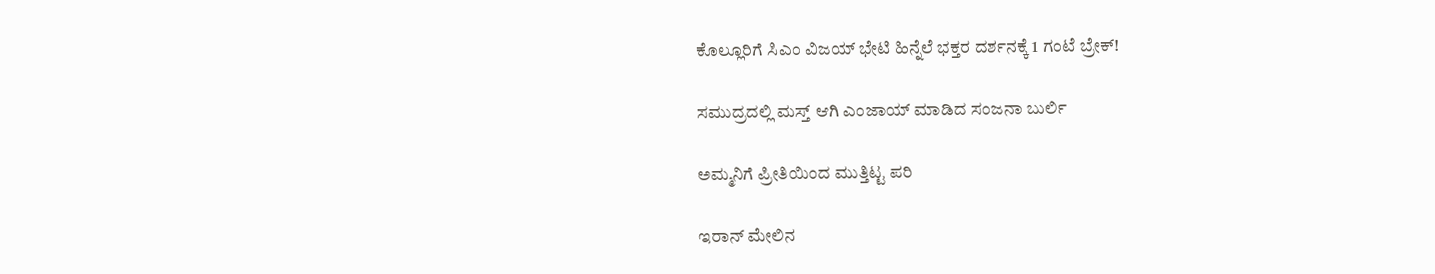ಕೊಲ್ಲೂರಿಗೆ ಸಿಎಂ ವಿಜಯ್ ಭೇಟಿ ಹಿನ್ನೆಲೆ ಭಕ್ತರ ದರ್ಶನಕ್ಕೆ 1 ಗಂಟೆ ಬ್ರೇಕ್!

ಸಮುದ್ರದಲ್ಲಿ ಮಸ್ತ್ ಆಗಿ ಎಂಜಾಯ್ ಮಾಡಿದ ಸಂಜನಾ ಬುರ್ಲಿ

ಅಮ್ಮನಿಗೆ ಪ್ರೀತಿಯಿಂದ ಮುತ್ತಿಟ್ಟ ಪರಿ

ಇರಾನ್ ಮೇಲಿನ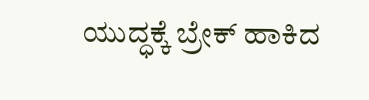ಯುದ್ಧಕ್ಕೆ ಬ್ರೇಕ್ ಹಾಕಿದ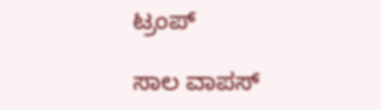ಟ್ರಂಪ್

ಸಾಲ ವಾಪಸ್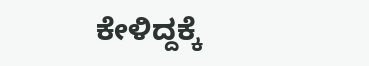ಕೇಳಿದ್ದಕ್ಕೆ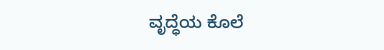ವೃದ್ಧೆಯ ಕೊಲೆ